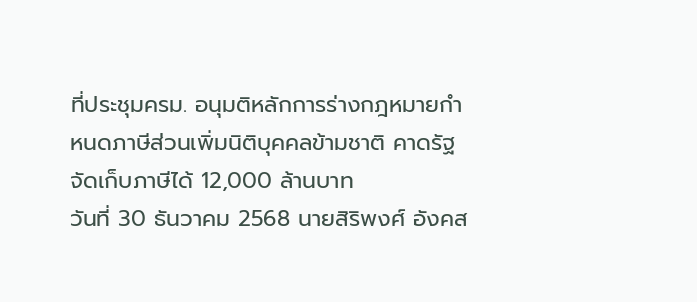ที่ประชุมครม. อนุมติหลักการร่างกฎหมายกำหนดภาษีส่วนเพิ่มนิติบุคคลข้ามชาติ คาดรัฐจัดเก็บภาษีได้ 12,000 ล้านบาท
วันที่ 30 ธันวาคม 2568 นายสิริพงศ์ อังคส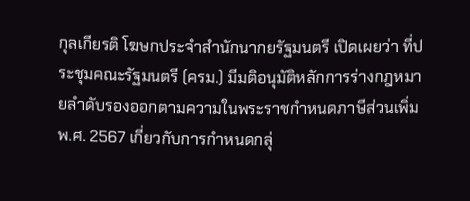กุลเกียรติ โฆษกประจำสำนักนากยรัฐมนตรี เปิดเผยว่า ที่ประชุมคณะรัฐมนตรี (ครม.) มีมติอนุมัติหลักการร่างกฎหมายลำดับรองออกตามความในพระราชกำหนดภาษีส่วนเพิ่ม พ.ศ. 2567 เกี่ยวกับการกำหนดกลุ่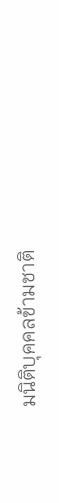มนิติบุคคลข้ามชาติ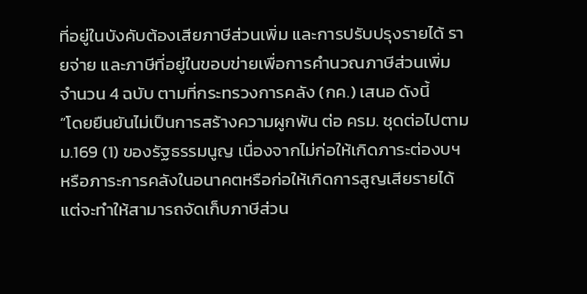ที่อยู่ในบังคับต้องเสียภาษีส่วนเพิ่ม และการปรับปรุงรายได้ รายจ่าย และภาษีที่อยู่ในขอบข่ายเพื่อการคำนวณภาษีส่วนเพิ่ม จำนวน 4 ฉบับ ตามที่กระทรวงการคลัง (กค.) เสนอ ดังนี้
“โดยยืนยันไม่เป็นการสร้างความผูกพัน ต่อ ครม. ชุดต่อไปตาม ม.169 (1) ของรัฐธรรมนูญ เนื่องจากไม่ก่อให้เกิดภาระต่องบฯ หรือภาระการคลังในอนาคตหรือก่อให้เกิดการสูญเสียรายได้ แต่จะทำให้สามารถจัดเก็บภาษีส่วน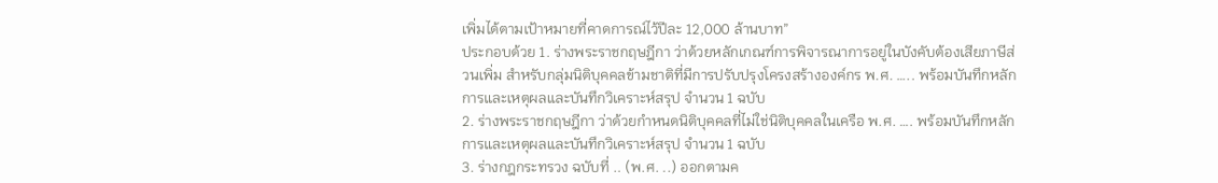เพิ่มได้ตามเป้าหมายที่คาดการณ์ไว้ปีละ 12,000 ล้านบาท”
ประกอบด้วย 1. ร่างพระราชกฤษฎีกา ว่าด้วยหลักเกณฑ์การพิจารณาการอยู่ในบังคับต้องเสียภาษีส่วนเพิ่ม สำหรับกลุ่มนิติบุคคลข้ามชาติที่มีการปรับปรุงโครงสร้างองค์กร พ.ศ. ….. พร้อมบันทึกหลักการและเหตุผลและบันทึกวิเคราะห์สรุป จำนวน 1 ฉบับ
2. ร่างพระราชกฤษฎีกา ว่าด้วยกำหนดนิติบุคคลที่ไม่ใช่นิติบุคคลในเครือ พ.ศ. …. พร้อมบันทึกหลักการและเหตุผลและบันทึกวิเคราะห์สรุป จำนวน 1 ฉบับ
3. ร่างกฎกระทรวง ฉบับที่ .. (พ.ศ. ..) ออกตามค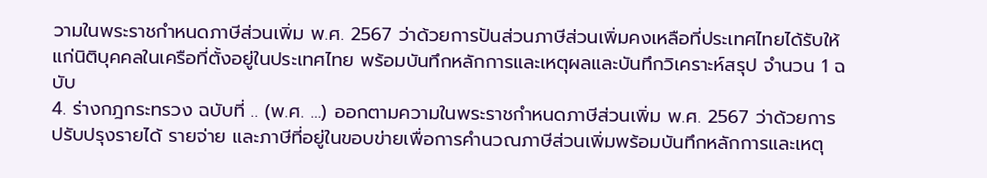วามในพระราชกำหนดภาษีส่วนเพิ่ม พ.ศ. 2567 ว่าด้วยการปันส่วนภาษีส่วนเพิ่มคงเหลือที่ประเทศไทยได้รับให้แก่นิติบุคคลในเครือที่ตั้งอยู่ในประเทศไทย พร้อมบันทึกหลักการและเหตุผลและบันทึกวิเคราะห์สรุป จำนวน 1 ฉบับ
4. ร่างกฎกระทรวง ฉบับที่ .. (พ.ศ. …) ออกตามความในพระราชกำหนดภาษีส่วนเพิ่ม พ.ศ. 2567 ว่าด้วยการปรับปรุงรายได้ รายจ่าย และภาษีที่อยู่ในขอบข่ายเพื่อการคำนวณภาษีส่วนเพิ่มพร้อมบันทึกหลักการและเหตุ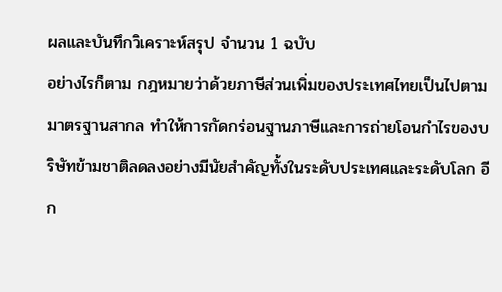ผลและบันทึกวิเคราะห์สรุป จำนวน 1 ฉบับ
อย่างไรก็ตาม กฎหมายว่าด้วยภาษีส่วนเพิ่มของประเทศไทยเป็นไปตามมาตรฐานสากล ทำให้การกัดกร่อนฐานภาษีและการถ่ายโอนกำไรของบริษัทข้ามชาติลดลงอย่างมีนัยสำคัญทั้งในระดับประเทศและระดับโลก อีก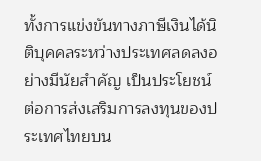ทั้งการแข่งขันทางภาษีเงินได้นิติบุคคลระหว่างประเทศลดลงอย่างมีนัยสำคัญ เป็นประโยชน์ต่อการส่งเสริมการลงทุนของประเทศไทยบน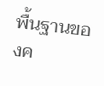พื้นฐานของค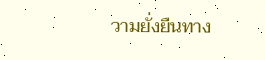วามยั่งยืนทาง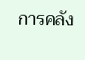การคลัง